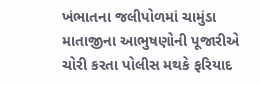ખંભાતના જલીપોળમાં ચામુંડા માતાજીના આભુષણોની પૂજારીએ ચોરી કરતા પોલીસ મથકે ફરિયાદ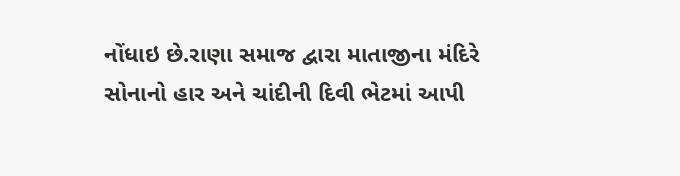નોંધાઇ છે.રાણા સમાજ દ્વારા માતાજીના મંદિરે સોનાનો હાર અને ચાંદીની દિવી ભેટમાં આપી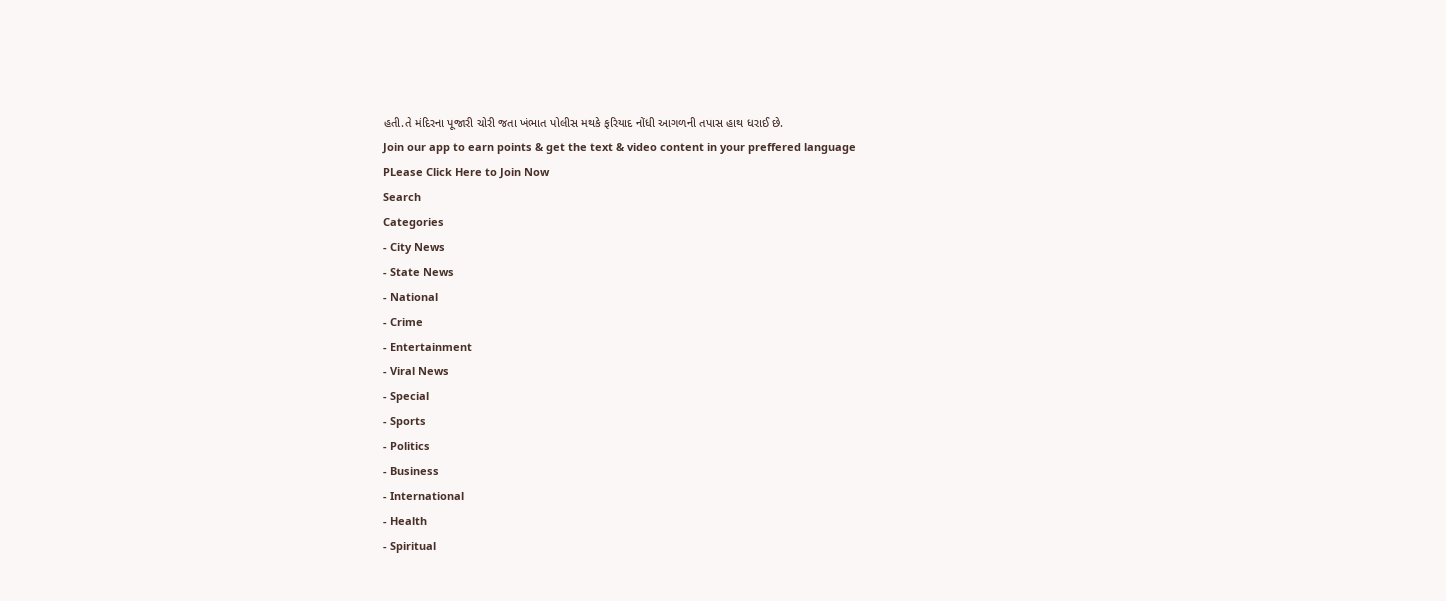હતી.તે મંદિરના પૂજારી ચોરી જતા ખંભાત પોલીસ મથકે ફરિયાદ નોંધી આગળની તપાસ હાથ ધરાઈ છે.
Join our app to earn points & get the text & video content in your preffered language
PLease Click Here to Join Now
Search
Categories
- City News
- State News
- National
- Crime
- Entertainment
- Viral News
- Special
- Sports
- Politics
- Business
- International
- Health
- Spiritual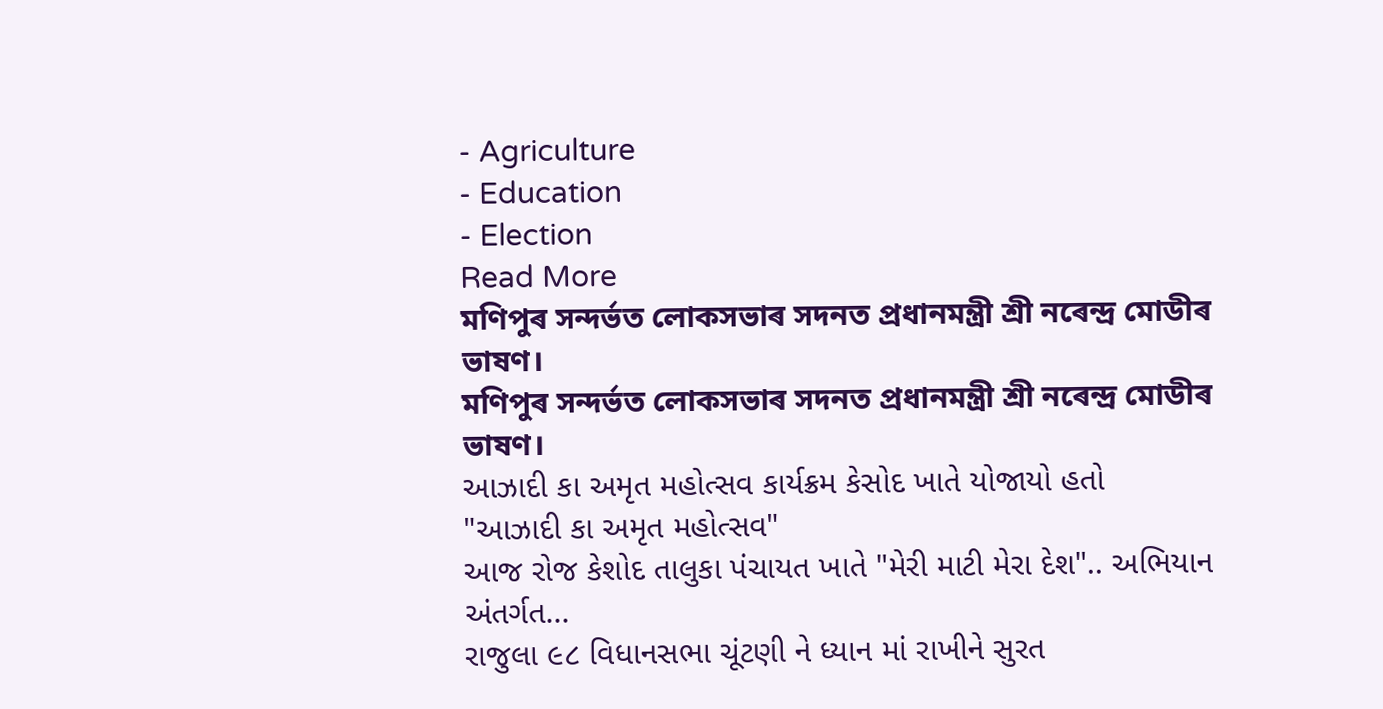- Agriculture
- Education
- Election
Read More
মণিপুৰ সন্দৰ্ভত লোকসভাৰ সদনত প্ৰধানমন্ত্ৰী শ্ৰী নৰেন্দ্ৰ মোডীৰ ভাষণ।
মণিপুৰ সন্দৰ্ভত লোকসভাৰ সদনত প্ৰধানমন্ত্ৰী শ্ৰী নৰেন্দ্ৰ মোডীৰ ভাষণ।
આઝાદી કા અમૃત મહોત્સવ કાર્યક્રમ કેસોદ ખાતે યોજાયો હતો
"આઝાદી કા અમૃત મહોત્સવ"
આજ રોજ કેશોદ તાલુકા પંચાયત ખાતે "મેરી માટી મેરા દેશ".. અભિયાન અંતર્ગત...
રાજુલા ૯૮ વિધાનસભા ચૂંટણી ને ધ્યાન માં રાખીને સુરત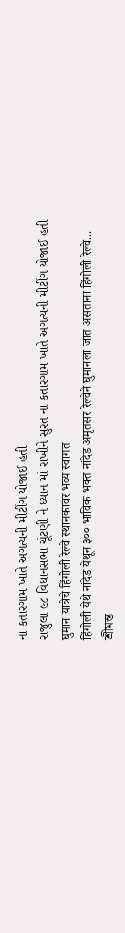ના કતારગામ ખાતે અગત્યની મીટીંગ યોજાઈ હતી
રાજુલા ૯૮ વિધાનસભા ચૂંટણી ને ધ્યાન માં રાખીને સુરત ના કતારગામ ખાતે અગત્યની મીટીંગ યોજાઈ હતી
घुमान यात्रेचे हिंगोली रेल्वे स्थानकावर भव्य स्वागत
हिंगोली येथे नांदेड येथून ३०० भाविक भक्त नांदेड अमृतसर रेल्वेने घुमानला जात असताना हिंगोली रेल्वे...
শ্ৰীমন্ত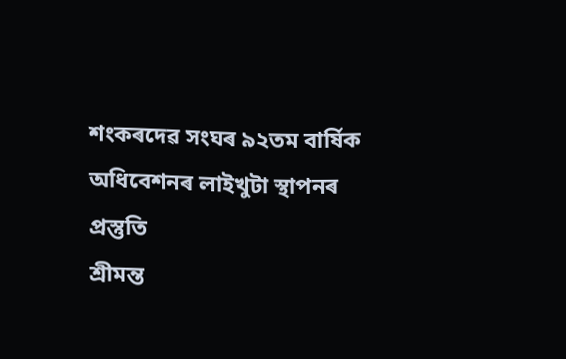শংকৰদেৱ সংঘৰ ৯২তম বাৰ্ষিক অধিবেশনৰ লাইখুটা স্থাপনৰ প্ৰস্তুতি
শ্ৰীমন্ত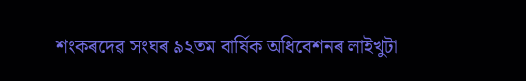শংকৰদেৱ সংঘৰ ৯২তম বাৰ্ষিক অধিবেশনৰ লাইখুটা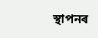স্থাপনৰ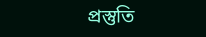প্ৰস্তুতি